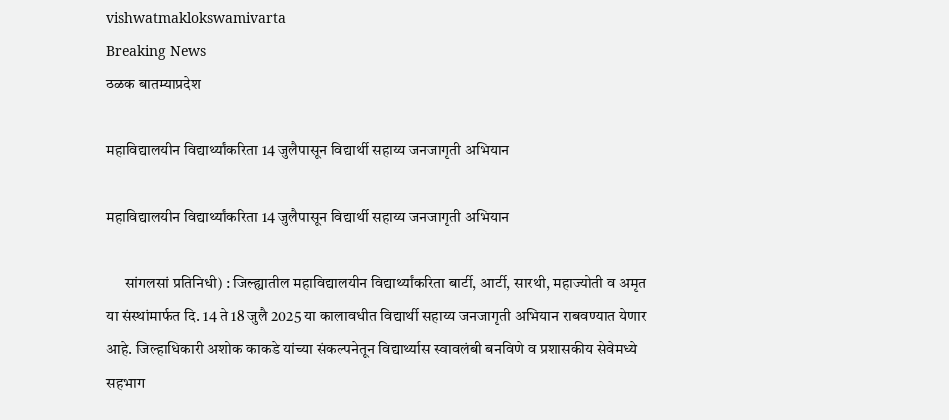vishwatmaklokswamivarta
Breaking News
ठळक बातम्याप्रदेश

महाविद्यालयीन विद्यार्थ्यांकरिता 14 जुलैपासून विद्यार्थी सहाय्य जनजागृती अभियान

महाविद्यालयीन विद्यार्थ्यांकरिता 14 जुलैपासून विद्यार्थी सहाय्य जनजागृती अभियान

      सांगलसां प्रतिनिधी) : जिल्ह्यातील महाविद्यालयीन विद्यार्थ्यांकरिता बार्टी, आर्टी, सारथी, महाज्योती व अमृत या संस्थांमार्फत दि. 14 ते 18 जुलै 2025 या कालावधीत विद्यार्थी सहाय्य जनजागृती अभियान राबवण्यात येणार आहे. जिल्हाधिकारी अशोक काकडे यांच्या संकल्पनेतून विद्यार्थ्यास स्वावलंबी बनविणे व प्रशासकीय सेवेमध्ये सहभाग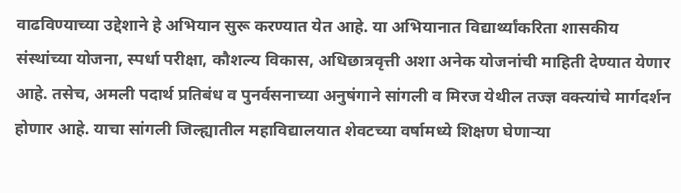वाढविण्याच्या उद्देशाने हे अभियान सुरू करण्यात येत आहे. या अभियानात विद्यार्थ्यांकरिता शासकीय संस्थांच्या योजना, स्पर्धा परीक्षा, कौशल्य विकास, अधिछात्रवृत्ती अशा अनेक योजनांची माहिती देण्यात येणार आहे. तसेच, अमली पदार्थ प्रतिबंध व पुनर्वसनाच्या अनुषंगाने सांगली व मिरज येथील तज्ज्ञ वक्त्यांचे मार्गदर्शन होणार आहे. याचा सांगली जिल्ह्यातील महाविद्यालयात शेवटच्या वर्षामध्ये शिक्षण घेणाऱ्या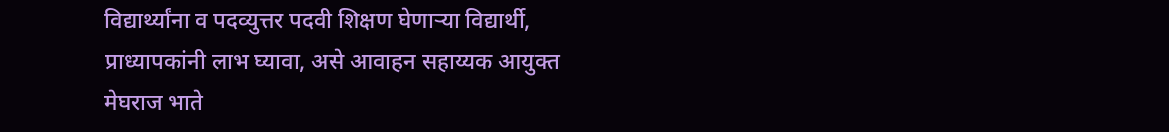विद्यार्थ्यांना व पदव्युत्तर पदवी शिक्षण घेणाऱ्या विद्यार्थी, प्राध्यापकांनी लाभ घ्यावा, असे आवाहन सहाय्यक आयुक्त मेघराज भाते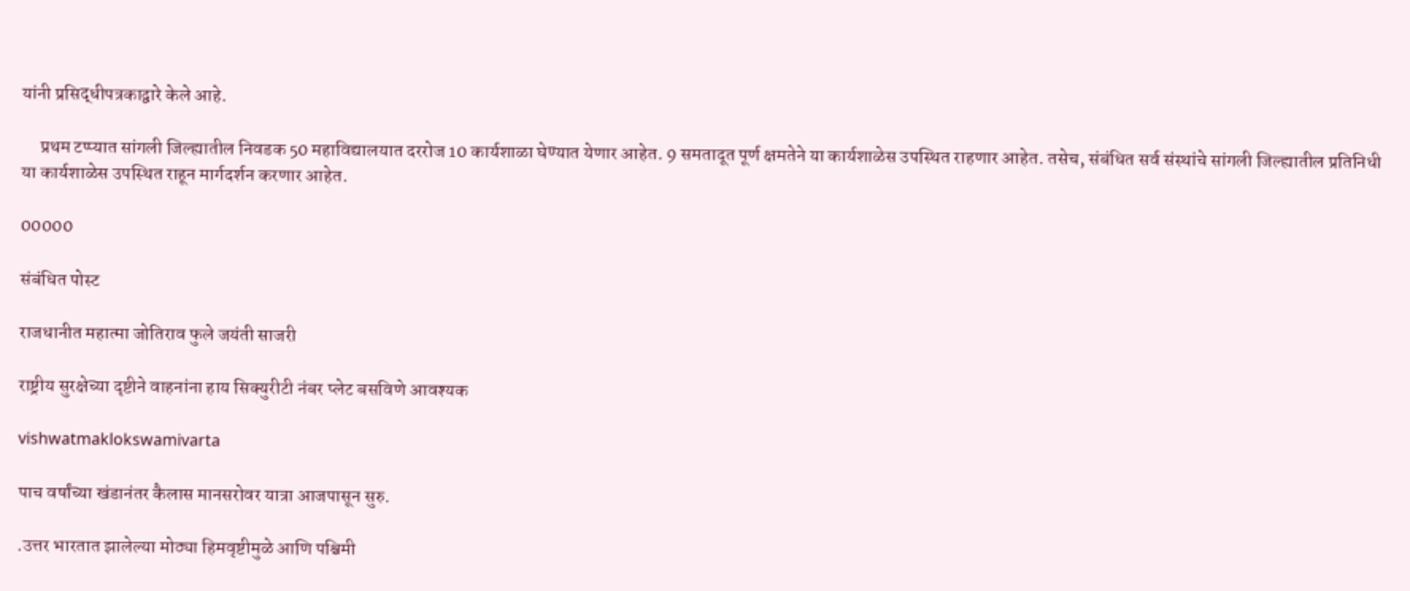यांनी प्रसिद्धीपत्रकाद्वारे केले आहे.

     प्रथम टप्प्यात सांगली जिल्ह्यातील निवडक 50 महाविद्यालयात दररोज 10 कार्यशाळा घेण्यात येणार आहेत. 9 समतादूत पूर्ण क्षमतेने या कार्यशाळेस उपस्थित राहणार आहेत. तसेच, संबंधित सर्व संस्थांचे सांगली जिल्ह्यातील प्रतिनिधी या कार्यशाळेस उपस्थित राहून मार्गदर्शन करणार आहेत.

00000

संबंधित पोस्ट

राजधानीत महात्मा जोतिराव फुले जयंती साजरी

राष्ट्रीय सुरक्षेच्या दृष्टीने वाहनांना हाय सिक्युरीटी नंबर प्लेट बसविणे आवश्यक

vishwatmaklokswamivarta

पाच वर्षांच्या खंडानंतर कैलास मानसरोवर यात्रा आजपासून सुरु.

.उत्तर भारतात झालेल्या मोठ्या हिमवृष्टीमुळे आणि पश्चिमी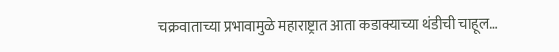चक्रवाताच्या प्रभावामुळे महाराष्ट्रात आता कडाक्याच्या थंडीची चाहूल…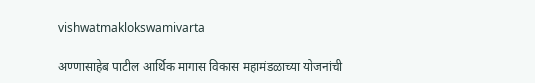vishwatmaklokswamivarta

अण्णासाहेब पाटील आर्थिक मागास विकास महामंडळाच्या योजनांची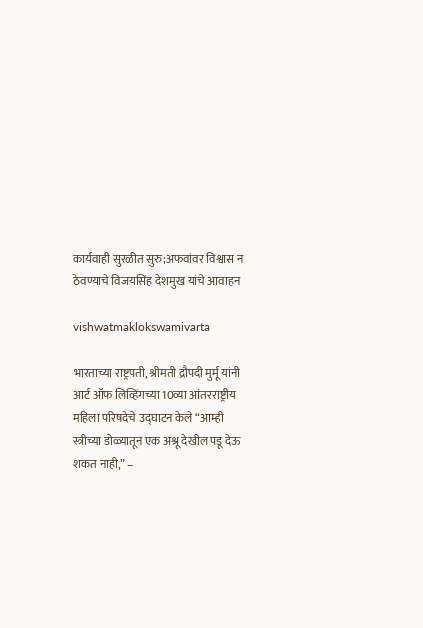कार्यवाही सुरळीत सुरु;अफवांवर विश्वास न ठेवण्याचे विजयसिंह देशमुख यांचे आवाहन

vishwatmaklokswamivarta

भारताच्या राष्ट्रपती, श्रीमती द्रौपदी मुर्मू यांनी आर्ट ऑफ लिव्हिंगच्या 10व्या आंतरराष्ट्रीय महिला परिषदेचे उद्घाटन केले “आम्ही स्त्रीच्या डोळ्यातून एक अश्रू देखील पडू देऊ शकत नाही,” –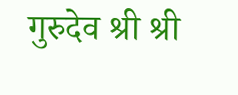गुरुदेव श्री श्री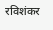रविशंकर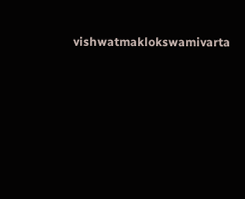vishwatmaklokswamivarta